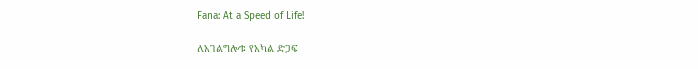Fana: At a Speed of Life!

ለአገልግሎቱ የአካል ድጋፍ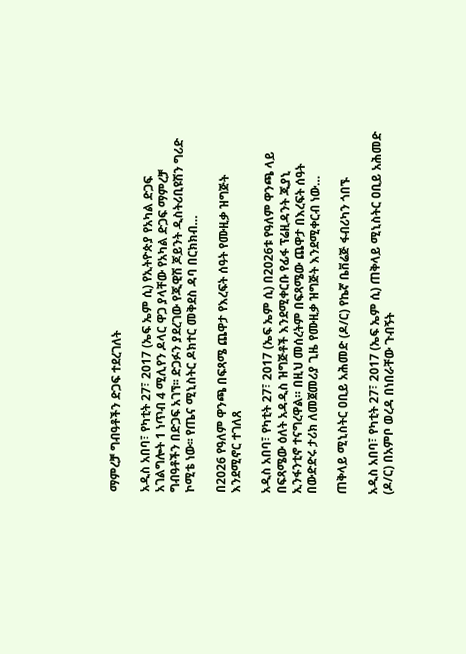ማምረቻ ግብዓቶችን ድጋፍ ተደረገለት

አዲስ አበባ፣ የካቲት 27፣ 2017 (ኤፍ ኤም ሲ) የኢትዮጵያ የአካል ድጋፍ አገልግሎት 1 ነጥብ 4 ሚሊየን ዶላር ዋጋ ያላቸው የአካል ድጋፍ ማምረቻ ግብዓቶችን በድጋፍ አገኘ፡፡ ድጋፉን ያደረገው የጂዊሽ ጆይንት ዲስትሪቢዩሽን ግሪድ ኮሚቴ ነው፡፡ የጤና ሚኒስትር ዶክተር መቅደስ ዳባ በርክክብ…

በ2026 የዓለም ዋንጫ በፍጻሜ ጨዋታ የእረፍት ሰዓት የሙዚቃ ዝግጅት እንደሚኖር ተገለጸ

አዲስ አበባ፣ የካቲት 27፣ 2017 (ኤፍ ኤም ሲ) በ2026ቱ የዓለም ዋንጫ ላይ በፍጻሜው ዕለት አዳዲስ ዝግጅቶች እንደሚቀርቡ የፊፋ ፕሬዚዳንት ጂያኒ ኢንፋንቲኖ ተናግረዋል። በዚህ መሰረትም በፍጻሜው ጨዋታ በእረፍት ሰዓት በውድድሩ ታሪክ ለመጀመሪያ ጊዜ የሙዚቃ ዝግጅት እንደሚቀርብ ነው…

ጠቅላይ ሚኒስትር ዐቢይ አሕመድ (ዶ/ር) የኬኛ ቤቨሬጅ ፋብሪካን ጎበኙ

አዲስ አበባ፣ የካቲት 27፣ 2017 (ኤፍ ኤም ሲ) ጠቅላይ ሚኒስትር ዐቢይ አሕመድ (ዶ/ር) በአምቦ ወረዳ በነበራቸው ጉብኝት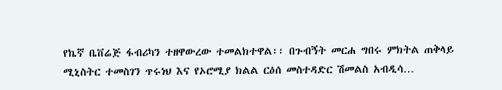የኬኛ ቤቨሬጅ ፋብሪካን ተዘዋውረው ተመልክተዋል፡፡ በጉብኝት መርሐ ግበሩ ምክትል ጠቅላይ ሚኒስትር ተመስገን ጥሩነህ እና የኦሮሚያ ክልል ርዕሰ መስተዳድር ሽመልስ አብዲሳ…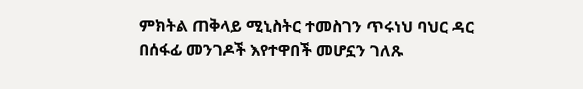ምክትል ጠቅላይ ሚኒስትር ተመስገን ጥሩነህ ባህር ዳር በሰፋፊ መንገዶች እየተዋበች መሆኗን ገለጹ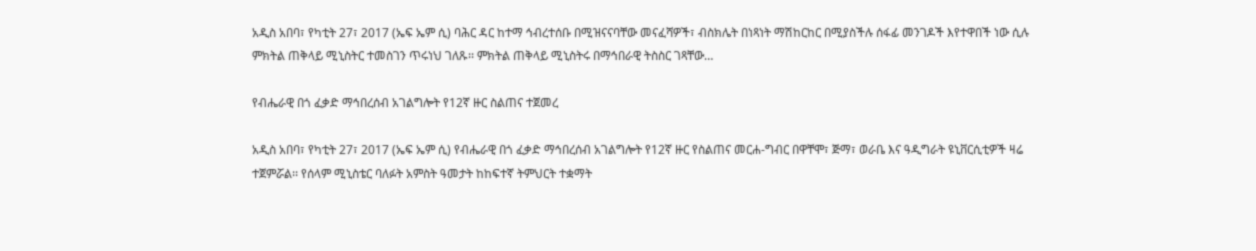አዲስ አበባ፣ የካቲት 27፣ 2017 (ኤፍ ኤም ሲ) ባሕር ዳር ከተማ ኅብረተሰቡ በሚዝናናባቸው መናፈሻዎች፣ ብስክሌት በነጻነት ማሽከርከር በሚያስችሉ ሰፋፊ መንገዶች እየተዋበች ነው ሲሉ ምክትል ጠቅላይ ሚኒስትር ተመስገን ጥሩነህ ገለጹ፡፡ ምክትል ጠቅላይ ሚኒስትሩ በማኅበራዊ ትስስር ገጻቸው…

የብሔራዊ በጎ ፈቃድ ማኅበረሰብ አገልግሎት የ12ኛ ዙር ስልጠና ተጀመረ

አዲስ አበባ፣ የካቲት 27፣ 2017 (ኤፍ ኤም ሲ) የብሔራዊ በጎ ፈቃድ ማኅበረሰብ አገልግሎት የ12ኛ ዙር የስልጠና መርሐ-ግብር በዋቸሞ፣ ጅማ፣ ወራቤ እና ዓዲግራት ዩኒቨርሲቲዎች ዛሬ ተጀምሯል፡፡ የሰላም ሚኒስቴር ባለፉት አምስት ዓመታት ከከፍተኛ ትምህርት ተቋማት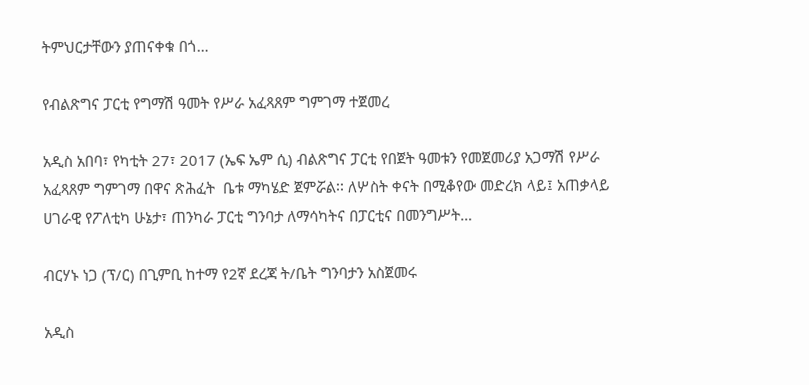ትምህርታቸውን ያጠናቀቁ በጎ…

የብልጽግና ፓርቲ የግማሽ ዓመት የሥራ አፈጻጸም ግምገማ ተጀመረ

አዲስ አበባ፣ የካቲት 27፣ 2017 (ኤፍ ኤም ሲ) ብልጽግና ፓርቲ የበጀት ዓመቱን የመጀመሪያ አጋማሽ የሥራ አፈጻጸም ግምገማ በዋና ጽሕፈት  ቤቱ ማካሄድ ጀምሯል፡፡ ለሦስት ቀናት በሚቆየው መድረክ ላይ፤ አጠቃላይ ሀገራዊ የፖለቲካ ሁኔታ፣ ጠንካራ ፓርቲ ግንባታ ለማሳካትና በፓርቲና በመንግሥት…

ብርሃኑ ነጋ (ፕ/ር) በጊምቢ ከተማ የ2ኛ ደረጃ ት/ቤት ግንባታን አስጀመሩ

አዲስ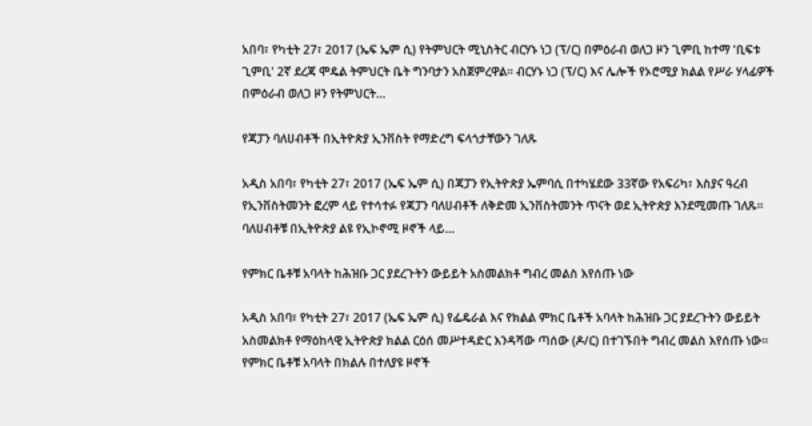አበባ፣ የካቲት 27፣ 2017 (ኤፍ ኤም ሲ) የትምህርት ሚኒስትር ብርሃኑ ነጋ (ፕ/ር) በምዕራብ ወለጋ ዞን ጊምቢ ከተማ 'ቢፍቱ ጊምቢ' 2ኛ ደረጃ ሞዴል ትምህርት ቤት ግንባታን አስጀምረዋል፡፡ ብርሃኑ ነጋ (ፕ/ር) እና ሌሎች የኦሮሚያ ክልል የሥራ ሃላፊዎች በምዕራብ ወለጋ ዞን የትምህርት…

የጃፓን ባለሀብቶች በኢትዮጵያ ኢንቨስት የማድረግ ፍላጎታቸውን ገለጹ

አዲስ አበባ፣ የካቲት 27፣ 2017 (ኤፍ ኤም ሲ) በጃፓን የኢትዮጵያ ኤምባሲ በተካሄደው 33ኛው የአፍሪካ፣ እስያና ዓረብ የኢንቨስትመንት ፎረም ላይ የተሳተፉ የጃፓን ባለሀብቶች ለቅድመ ኢንቨስትመንት ጥናት ወደ ኢትዮጵያ እንደሚመጡ ገለጹ፡፡ ባለሀብቶቹ በኢትዮጵያ ልዩ የኢኮኖሚ ዞኖች ላይ…

የምክር ቤቶቹ አባላት ከሕዝቡ ጋር ያደረጉትን ውይይት አስመልክቶ ግብረ መልስ እየሰጡ ነው

አዲስ አበባ፣ የካቲት 27፣ 2017 (ኤፍ ኤም ሲ) የፌዴራል እና የክልል ምክር ቤቶች አባላት ከሕዝቡ ጋር ያደረጉትን ውይይት አስመልክቶ የማዕከላዊ ኢትዮጵያ ክልል ርዕሰ መሥተዳድር እንዳሻው ጣሰው (ዶ/ር) በተገኙበት ግብረ መልስ እየሰጡ ነው። የምክር ቤቶቹ አባላት በክልሉ በተለያዩ ዞኖች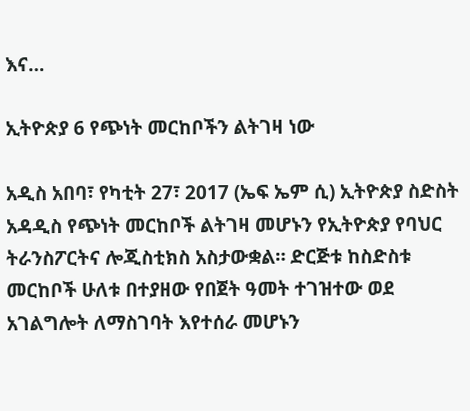እና…

ኢትዮጵያ 6 የጭነት መርከቦችን ልትገዛ ነው

አዲስ አበባ፣ የካቲት 27፣ 2017 (ኤፍ ኤም ሲ) ኢትዮጵያ ስድስት አዳዲስ የጭነት መርከቦች ልትገዛ መሆኑን የኢትዮጵያ የባህር ትራንስፖርትና ሎጂስቲክስ አስታውቋል። ድርጅቱ ከስድስቱ መርከቦች ሁለቱ በተያዘው የበጀት ዓመት ተገዝተው ወደ አገልግሎት ለማስገባት እየተሰራ መሆኑን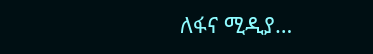ለፋና ሚዲያ…